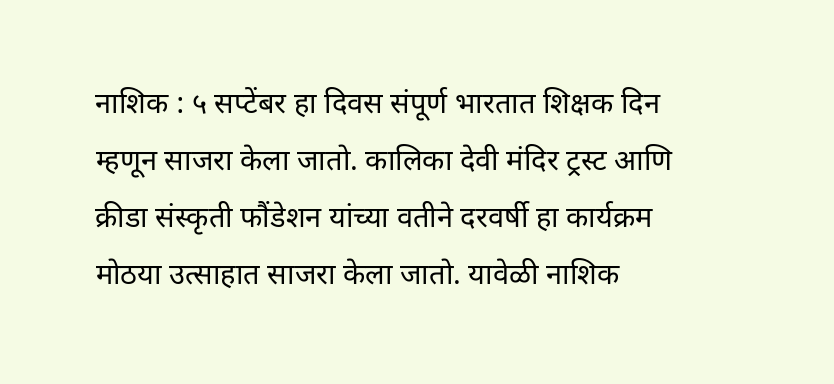नाशिक : ५ सप्टेंबर हा दिवस संपूर्ण भारतात शिक्षक दिन म्हणून साजरा केला जातो. कालिका देवी मंदिर ट्रस्ट आणि क्रीडा संस्कृती फौंडेशन यांच्या वतीने दरवर्षी हा कार्यक्रम मोठया उत्साहात साजरा केला जातो. यावेळी नाशिक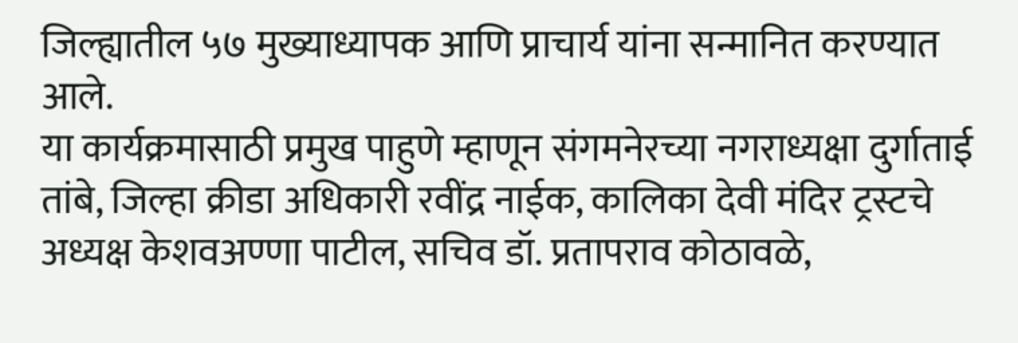जिल्ह्यातील ५७ मुख्याध्यापक आणि प्राचार्य यांना सन्मानित करण्यात आले.
या कार्यक्रमासाठी प्रमुख पाहुणे म्हाणून संगमनेरच्या नगराध्यक्षा दुर्गाताई तांबे, जिल्हा क्रीडा अधिकारी रवींद्र नाईक, कालिका देवी मंदिर ट्रस्टचे अध्यक्ष केशवअण्णा पाटील, सचिव डॉ. प्रतापराव कोठावळे,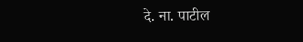दे. ना. पाटील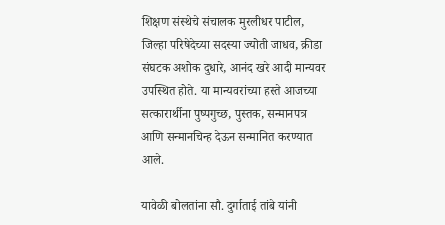शिक्षण संस्थेचे संचालक मुरलीधर पाटील, जिल्हा परिषेदेच्या सदस्या ज्योती जाधव, क्रीडा संघटक अशोक दुधारे, आनंद खरे आदी मान्यवर उपस्थित होते. या मान्यवरांच्या हस्ते आजच्या सत्कारार्थीना पुष्पगुच्छ, पुस्तक, सन्मानपत्र आणि सन्मानचिन्ह देऊन सन्मानित करण्यात आले.

यावेळी बोलतांना सौ. दुर्गाताई तांबे यांनी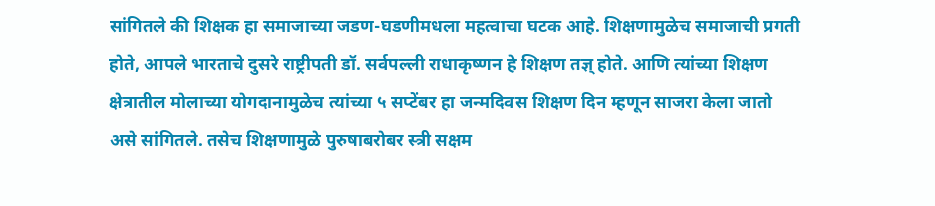सांगितले की शिक्षक हा समाजाच्या जडण-घडणीमधला महत्वाचा घटक आहे. शिक्षणामुळेच समाजाची प्रगती होते, आपले भारताचे दुसरे राष्ट्रीपती डॉ. सर्वपल्ली राधाकृष्णन हे शिक्षण तज्ञ् होते. आणि त्यांच्या शिक्षण क्षेत्रातील मोलाच्या योगदानामुळेच त्यांच्या ५ सप्टेंबर हा जन्मदिवस शिक्षण दिन म्हणून साजरा केला जातो असे सांगितले. तसेच शिक्षणामुळे पुरुषाबरोबर स्त्री सक्षम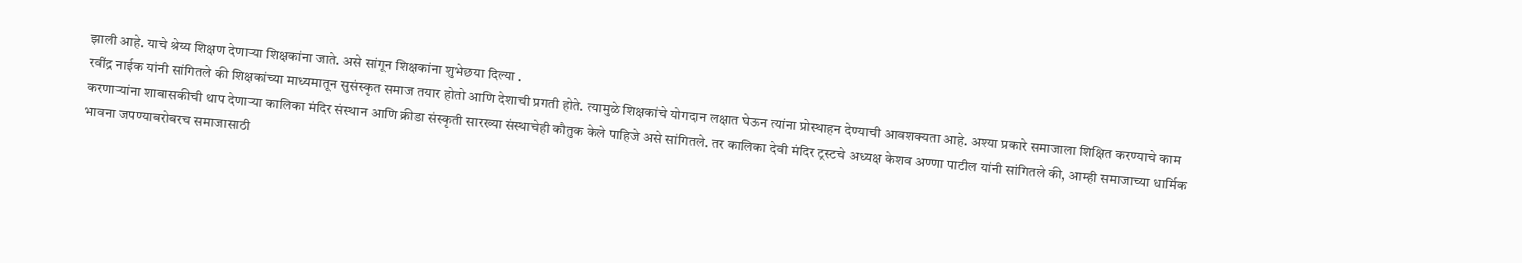झाली आहे. याचे श्रेय्य शिक्षण देणाऱ्या शिक्षकांना जाते. असे सांगून शिक्षकांना शुभेछया दिल्या .
रवींद्र नाईक यांनी सांगितले की शिक्षकांच्या माध्यमातून सुसंस्कृत समाज तयार होतो आणि देशाची प्रगती होते. त्यामुळे शिक्षकांचे योगदान लक्षात घेऊन त्यांना प्रोस्थाहन देण्याची आवशक्यता आहे. अश्या प्रकारे समाजाला शिक्षित करण्याचे काम करणाऱ्यांना शाबासकीची थाप देणाऱ्या कालिका मंदिर संस्थान आणि क्रीडा संस्कृती सारख्या संस्थाचेही कौतुक केले पाहिजे असे सांगितले. तर कालिका देवी मंदिर ट्रस्टचे अध्यक्ष केशव अण्णा पाटील यांनी सांगितले की, आम्ही समाजाच्या धार्मिक भावना जपण्याबरोबरच समाजासाठी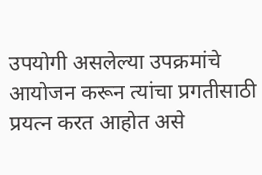उपयोगी असलेल्या उपक्रमांचे आयोजन करून त्यांचा प्रगतीसाठी प्रयत्न करत आहोत असे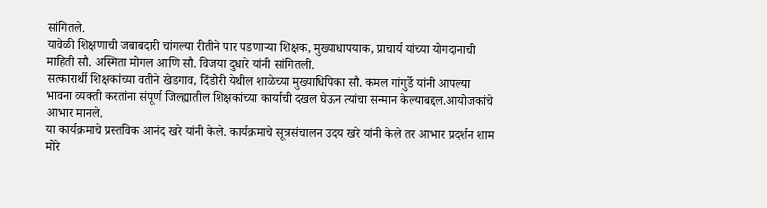सांगितले.
यावेळी शिक्षणाची जबाबदारी चांगल्या रीतीने पार पडणाऱ्या शिक्षक, मुख्याधापयाक, प्राचार्य यांच्या योगदानाची माहिती सौ. अस्मिता मोगल आणि सौ. विजया दुधारे यांनी सांगितली.
सत्कारार्थी शिक्षकांच्या वतीने खेडगाव, दिंडोरी येथील शाळेच्या मुख्याधिपिका सौ. कमल गांगुर्डे यांनी आपल्या भावना व्यक्ती करतांना संपूर्ण जिल्ह्यातील शिक्षकांच्या कार्याची दखल घेऊन त्यांचा सन्मान केल्याबद्दल.आयोजकांचे आभार मानले.
या कार्यक्रमाचे प्रस्तविक आनंद खरे यांनी केले. कार्यक्रमाचे सूत्रसंचालन उदय खरे यांनी केले तर आभार प्रदर्शन शाम मोरे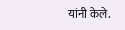यांनी केले.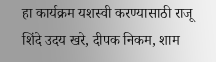हा कार्यक्रम यशस्वी करण्यासाठी राजू शिंदे उदय खरे, दीपक निकम, शाम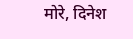मोरे, दिनेश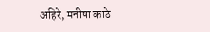अहिरे, मनीषा काठे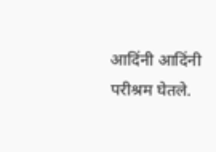आदिंनी आदिंनी परीश्रम घेतले.